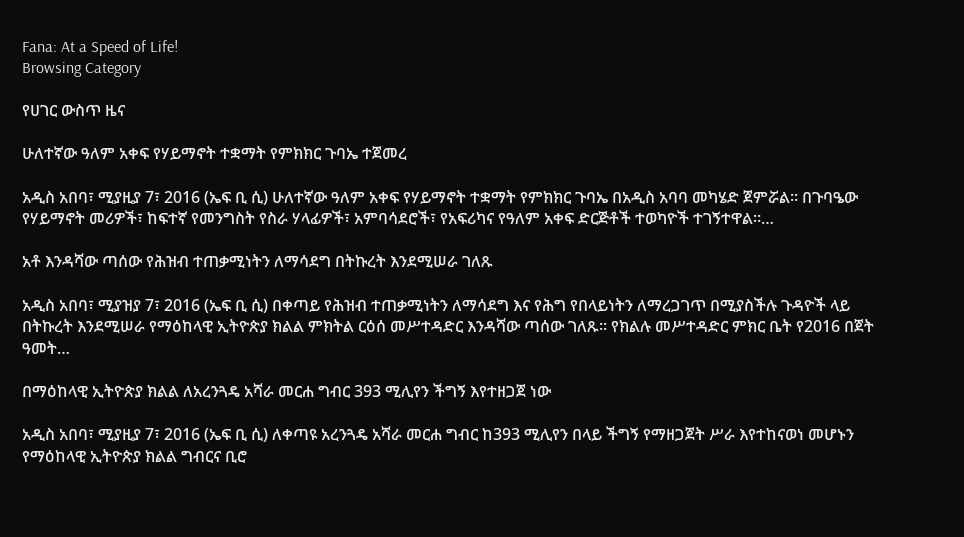Fana: At a Speed of Life!
Browsing Category

የሀገር ውስጥ ዜና

ሁለተኛው ዓለም አቀፍ የሃይማኖት ተቋማት የምክክር ጉባኤ ተጀመረ

አዲስ አበባ፣ ሚያዚያ 7፣ 2016 (ኤፍ ቢ ሲ) ሁለተኛው ዓለም አቀፍ የሃይማኖት ተቋማት የምክክር ጉባኤ በአዲስ አባባ መካሄድ ጀምሯል። በጉባዔው የሃይማኖት መሪዎች፣ ከፍተኛ የመንግስት የስራ ሃላፊዎች፣ አምባሳደሮች፣ የአፍሪካና የዓለም አቀፍ ድርጅቶች ተወካዮች ተገኝተዋል።…

አቶ እንዳሻው ጣሰው የሕዝብ ተጠቃሚነትን ለማሳደግ በትኩረት እንደሚሠራ ገለጹ

አዲስ አበባ፣ ሚያዝያ 7፣ 2016 (ኤፍ ቢ ሲ) በቀጣይ የሕዝብ ተጠቃሚነትን ለማሳደግ እና የሕግ የበላይነትን ለማረጋገጥ በሚያስችሉ ጉዳዮች ላይ በትኩረት እንደሚሠራ የማዕከላዊ ኢትዮጵያ ክልል ምክትል ርዕሰ መሥተዳድር እንዳሻው ጣሰው ገለጹ፡፡ የክልሉ መሥተዳድር ምክር ቤት የ2016 በጀት ዓመት…

በማዕከላዊ ኢትዮጵያ ክልል ለአረንጓዴ አሻራ መርሐ ግብር 393 ሚሊየን ችግኝ እየተዘጋጀ ነው

አዲስ አበባ፣ ሚያዚያ 7፣ 2016 (ኤፍ ቢ ሲ) ለቀጣዩ አረንጓዴ አሻራ መርሐ ግብር ከ393 ሚሊየን በላይ ችግኝ የማዘጋጀት ሥራ እየተከናወነ መሆኑን የማዕከላዊ ኢትዮጵያ ክልል ግብርና ቢሮ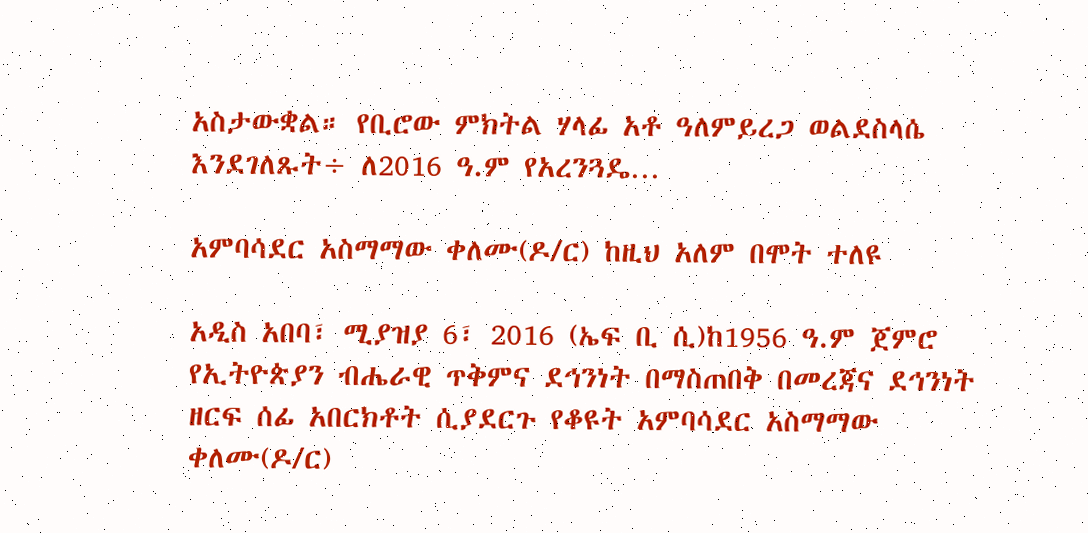አስታውቋል። የቢሮው ምክትል ሃላፊ አቶ ዓለምይረጋ ወልደስላሴ እንደገለጹት÷ ለ2016 ዓ.ም የአረንጓዴ…

አምባሳደር አስማማው ቀለሙ(ዶ/ር) ከዚህ አለም በሞት ተለዩ

አዲስ አበባ፣ ሚያዝያ 6፣ 2016 (ኤፍ ቢ ሲ)ከ1956 ዓ.ም ጀምሮ የኢትዮጵያን ብሔራዊ ጥቅምና ደኅንነት በማስጠበቅ በመረጃና ደኅንነት ዘርፍ ሰፊ አበርክቶት ሲያደርጉ የቆዩት አምባሳደር አስማማው ቀለሙ(ዶ/ር)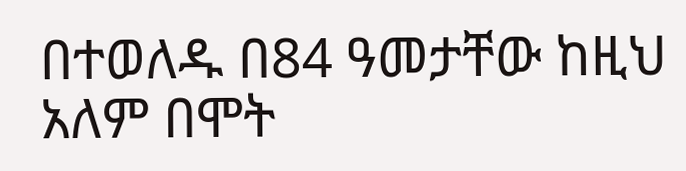በተወለዱ በ84 ዓመታቸው ከዚህ አለም በሞት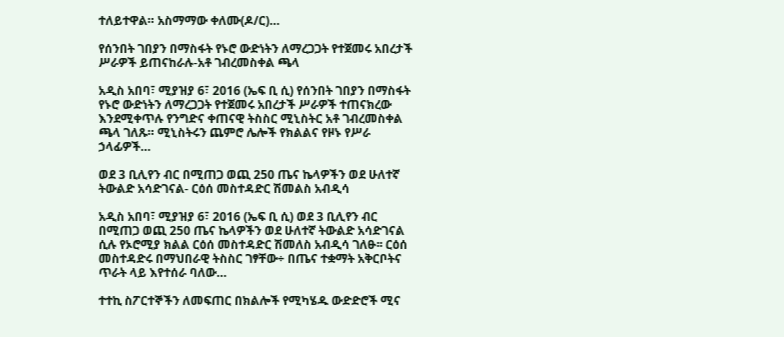ተለይተዋል። አስማማው ቀለሙ(ዶ/ር)…

የሰንበት ገበያን በማስፋት የኑሮ ውድነትን ለማረጋጋት የተጀመሩ አበረታች ሥራዎች ይጠናከራሉ-አቶ ገብረመስቀል ጫላ

አዲስ አበባ፣ ሚያዝያ 6፣ 2016 (ኤፍ ቢ ሲ) የሰንበት ገበያን በማስፋት የኑሮ ውድነትን ለማረጋጋት የተጀመሩ አበረታች ሥራዎች ተጠናክረው እንደሚቀጥሉ የንግድና ቀጠናዊ ትስስር ሚኒስትር አቶ ገብረመስቀል ጫላ ገለጹ። ሚኒስትሩን ጨምሮ ሌሎች የክልልና የዞኑ የሥራ ኃላፊዎች…

ወደ 3 ቢሊየን ብር በሚጠጋ ወጪ 250 ጤና ኬላዎችን ወደ ሁለተኛ ትውልድ አሳድገናል- ርዕሰ መስተዳድር ሽመልስ አብዲሳ

አዲስ አበባ፣ ሚያዝያ 6፣ 2016 (ኤፍ ቢ ሲ) ወደ 3 ቢሊየን ብር በሚጠጋ ወጪ 250 ጤና ኬላዎችን ወደ ሁለተኛ ትውልድ አሳድገናል ሲሉ የኦሮሚያ ክልል ርዕሰ መስተዳድር ሽመለስ አብዲሳ ገለፁ፡፡ ርዕሰ መስተዳድሩ በማህበራዊ ትስስር ገፃቸው÷ በጤና ተቋማት አቅርቦትና ጥራት ላይ እየተሰራ ባለው…

ተተኪ ስፖርተኞችን ለመፍጠር በክልሎች የሚካሄዱ ውድድሮች ሚና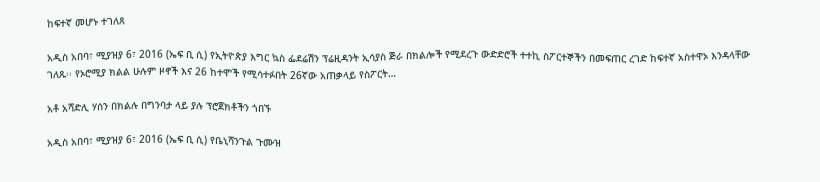ከፍተኛ መሆኑ ተገለጸ

አዲስ አበባ፣ ሚያዝያ 6፣ 2016 (ኤፍ ቢ ሲ) የኢትዮጵያ እግር ኳስ ፌደሬሽን ፕሬዚዳንት ኢሳያስ ጅራ በክልሎች የሚደረጉ ውድድሮች ተተኪ ስፖርተኞችን በመፍጠር ረገድ ከፍተኛ አስተዋኦ እንዳላቸው ገለጹ፡፡ የኦሮሚያ ክልል ሁሉም ዞኖች እና 26 ከተሞች የሚሳተፉበት 26ኛው አጠቃላይ የስፖርት…

አቶ አሻድሊ ሃሰን በክልሉ በግንባታ ላይ ያሉ ፕሮጀክቶችን ጎበኙ

አዲስ አበባ፣ ሚያዝያ 6፣ 2016 (ኤፍ ቢ ሲ) የቤኒሻንጉል ጉሙዝ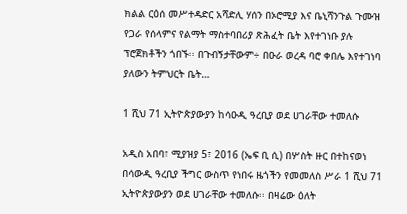ክልል ርዕሰ መሥተዳድር አሻድሊ ሃሰን በኦሮሚያ እና ቤኒሻንጉል ጉሙዝ የጋራ የሰላምና የልማት ማስተባበሪያ ጽሕፈት ቤት እየተገነቡ ያሉ ፕሮጀክቶችን ጎበኙ፡፡ በጉብኝታቸውም÷ በዑራ ወረዳ ባሮ ቀበሌ እየተገነባ ያለውን ትምህርት ቤት…

1 ሺህ 71 ኢትዮጵያውያን ከሳዑዲ ዓረቢያ ወደ ሀገራቸው ተመለሱ

አዲስ አበባ፣ ሚያዝያ 5፣ 2016 (ኤፍ ቢ ሲ) በሦስት ዙር በተከናወነ በሳውዲ ዓረቢያ ችግር ውስጥ የነበሩ ዜጎችን የመመለስ ሥራ 1 ሺህ 71 ኢትዮጵያውያን ወደ ሀገራቸው ተመለሱ፡፡ በዛሬው ዕለት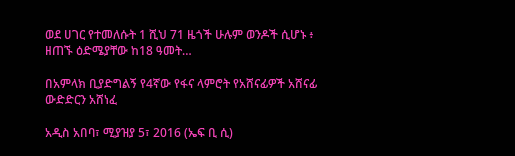ወደ ሀገር የተመለሱት 1 ሺህ 71 ዜጎች ሁሉም ወንዶች ሲሆኑ ፥ ዘጠኙ ዕድሜያቸው ከ18 ዓመት…

በአምላክ ቢያድግልኝ የ4ኛው የፋና ላምሮት የአሸናፊዎች አሸናፊ ውድድርን አሸነፈ

አዲስ አበባ፣ ሚያዝያ 5፣ 2016 (ኤፍ ቢ ሲ)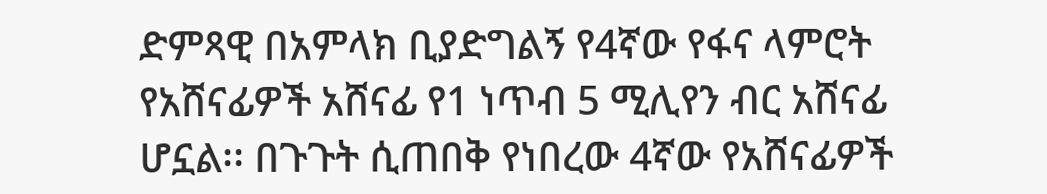ድምጻዊ በአምላክ ቢያድግልኝ የ4ኛው የፋና ላምሮት የአሸናፊዎች አሸናፊ የ1 ነጥብ 5 ሚሊየን ብር አሸናፊ ሆኗል፡፡ በጉጉት ሲጠበቅ የነበረው 4ኛው የአሸናፊዎች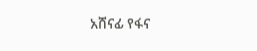አሸናፊ የፋና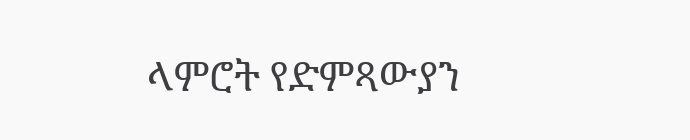ላምሮት የድምጻውያን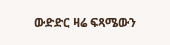ውድድር ዛሬ ፍጻሜውን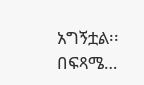አግኝቷል፡፡ በፍጻሜ…